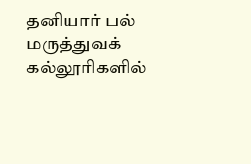தனியார் பல் மருத்துவக் கல்லூரிகளில்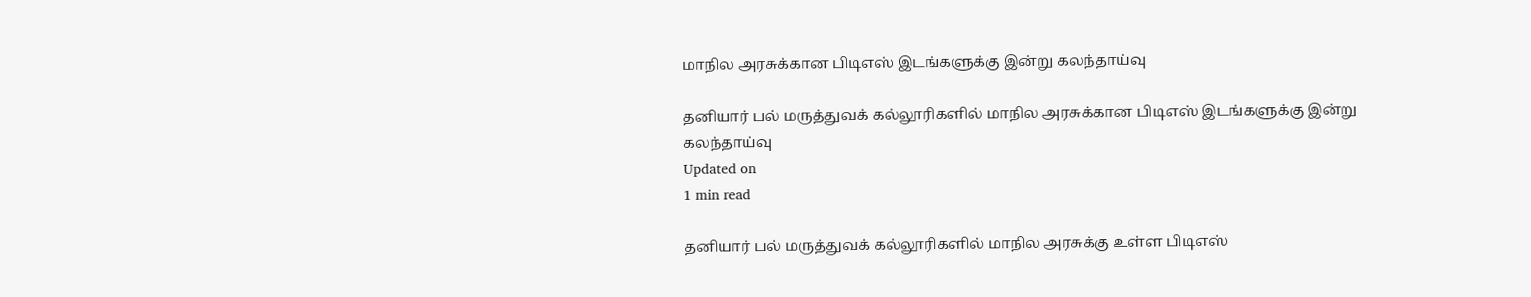மாநில அரசுக்கான பிடிஎஸ் இடங்களுக்கு இன்று கலந்தாய்வு

தனியார் பல் மருத்துவக் கல்லூரிகளில் மாநில அரசுக்கான பிடிஎஸ் இடங்களுக்கு இன்று கலந்தாய்வு
Updated on
1 min read

தனியார் பல் மருத்துவக் கல்லூரிகளில் மாநில அரசுக்கு உள்ள பிடிஎஸ்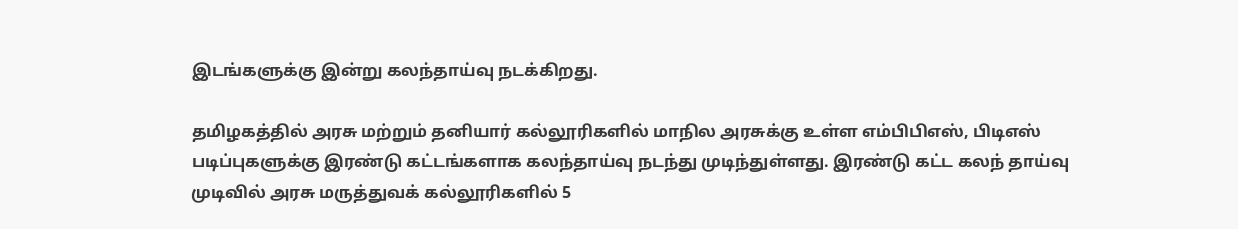இடங்களுக்கு இன்று கலந்தாய்வு நடக்கிறது.

தமிழகத்தில் அரசு மற்றும் தனியார் கல்லூரிகளில் மாநில அரசுக்கு உள்ள எம்பிபிஎஸ், பிடிஎஸ் படிப்புகளுக்கு இரண்டு கட்டங்களாக கலந்தாய்வு நடந்து முடிந்துள்ளது. இரண்டு கட்ட கலந் தாய்வு முடிவில் அரசு மருத்துவக் கல்லூரிகளில் 5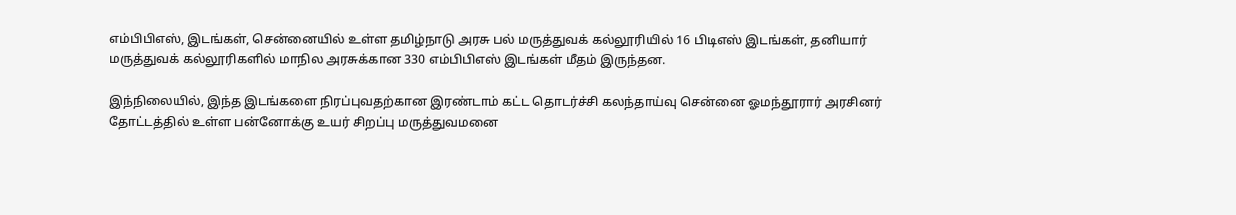எம்பிபிஎஸ், இடங்கள், சென்னையில் உள்ள தமிழ்நாடு அரசு பல் மருத்துவக் கல்லூரியில் 16 பிடிஎஸ் இடங்கள், தனியார் மருத்துவக் கல்லூரிகளில் மாநில அரசுக்கான 330 எம்பிபிஎஸ் இடங்கள் மீதம் இருந்தன.

இந்நிலையில், இந்த இடங்களை நிரப்புவதற்கான இரண்டாம் கட்ட தொடர்ச்சி கலந்தாய்வு சென்னை ஓமந்தூரார் அரசினர் தோட்டத்தில் உள்ள பன்னோக்கு உயர் சிறப்பு மருத்துவமனை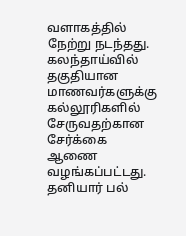வளாகத்தில் நேற்று நடந்தது. கலந்தாய்வில் தகுதியான மாணவர்களுக்கு கல்லூரிகளில் சேருவதற்கான சேர்க்கை ஆணை வழங்கப்பட்டது. தனியார் பல்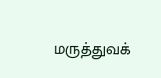மருத்துவக்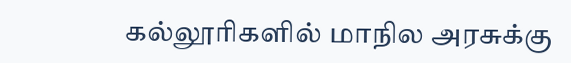கல்லூரிகளில் மாநில அரசுக்கு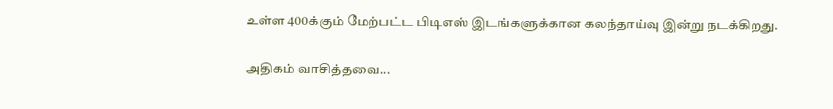உள்ள 400க்கும் மேற்பட்ட பிடிஎஸ் இடங்களுக்கான கலந்தாய்வு இன்று நடக்கிறது.

அதிகம் வாசித்தவை...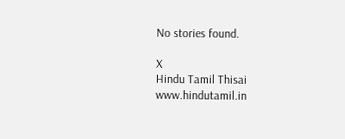No stories found.

X
Hindu Tamil Thisai
www.hindutamil.in